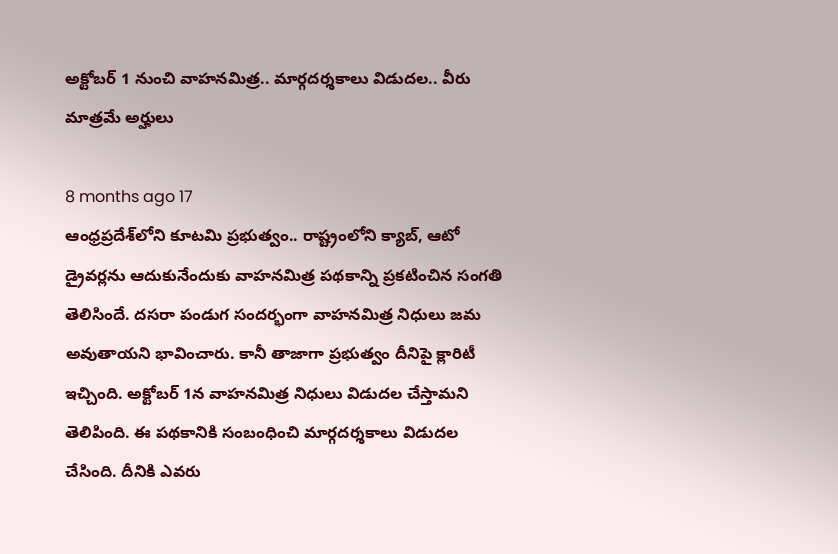అక్టోబర్ 1 నుంచి వాహనమిత్ర.. మార్గదర్శకాలు విడుదల.. వీరు మాత్రమే అర్హులు

8 months ago 17
ఆంధ్రప్రదేశ్‌లోని కూటమి ప్రభుత్వం.. రాష్ట్రంలోని క్యాబ్, ఆటో డ్రైవర్లను ఆదుకునేందుకు వాహనమిత్ర పథకాన్ని ప్రకటించిన సంగతి తెలిసిందే. దసరా పండుగ సందర్భంగా వాహనమిత్ర నిధులు జమ అవుతాయని భావించారు. కానీ తాజాగా ప్రభుత్వం దీనిపై క్లారిటీ ఇచ్చింది. అక్టోబర్ 1న వాహనమిత్ర నిధులు విడుదల చేస్తామని తెలిపింది. ఈ పథకానికి సంబంధించి మార్గదర్శకాలు విడుదల చేసింది. దీనికి ఎవరు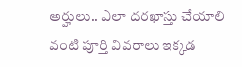అర్హులు.. ఎలా దరఖాస్తు చేయాలి వంటి పూర్తి వివరాలు ఇక్కడ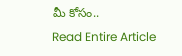మీ కోసం..
Read Entire Article